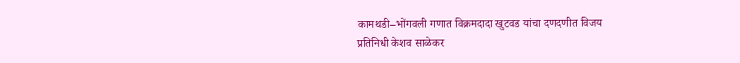कामथडी–भोंगवली गणात विक्रमदादा खुटवड यांचा दणदणीत विजय
प्रतिनिधी केशव साळेकर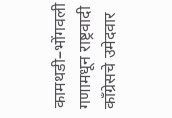कामथडी–भोंगवली गणामधून राष्ट्रवादी काँग्रेसचे उमेदवार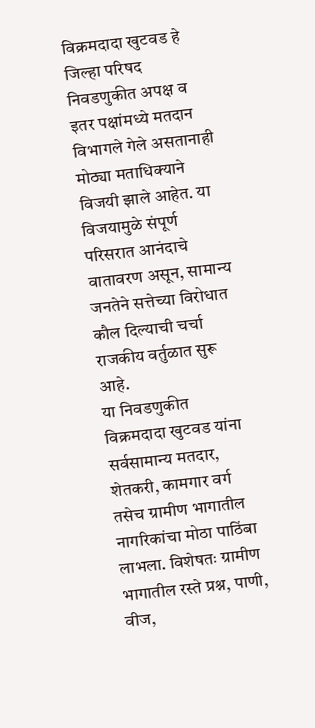विक्रमदादा खुटवड हे जिल्हा परिषद निवडणुकीत अपक्ष व इतर पक्षांमध्ये मतदान विभागले गेले असतानाही मोठ्या मताधिक्याने विजयी झाले आहेत. या विजयामुळे संपूर्ण परिसरात आनंदाचे वातावरण असून, सामान्य जनतेने सत्तेच्या विरोधात कौल दिल्याची चर्चा राजकीय वर्तुळात सुरू आहे.
या निवडणुकीत विक्रमदादा खुटवड यांना सर्वसामान्य मतदार, शेतकरी, कामगार वर्ग तसेच ग्रामीण भागातील नागरिकांचा मोठा पाठिंबा लाभला. विशेषतः ग्रामीण भागातील रस्ते प्रश्न, पाणी, वीज,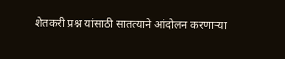शेतकरी प्रश्न यांसाठी सातत्याने आंदोलन करणाऱ्या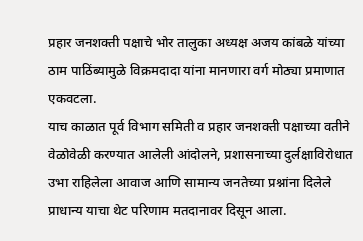प्रहार जनशक्ती पक्षाचे भोर तालुका अध्यक्ष अजय कांबळे यांच्या ठाम पाठिंब्यामुळे विक्रमदादा यांना मानणारा वर्ग मोठ्या प्रमाणात एकवटला.
याच काळात पूर्व विभाग समिती व प्रहार जनशक्ती पक्षाच्या वतीने वेळोवेळी करण्यात आलेली आंदोलने, प्रशासनाच्या दुर्लक्षाविरोधात उभा राहिलेला आवाज आणि सामान्य जनतेच्या प्रश्नांना दिलेले प्राधान्य याचा थेट परिणाम मतदानावर दिसून आला.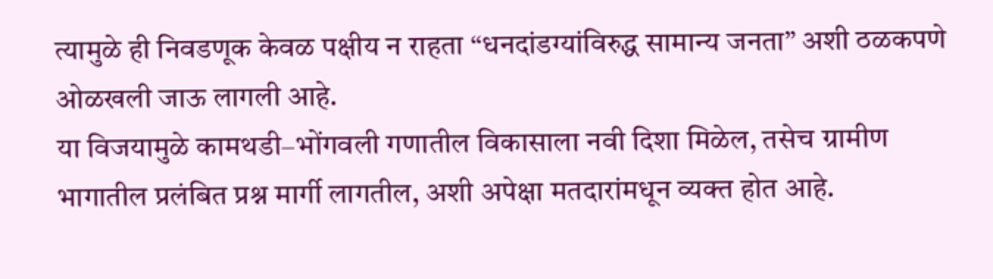त्यामुळे ही निवडणूक केवळ पक्षीय न राहता “धनदांडग्यांविरुद्ध सामान्य जनता” अशी ठळकपणे ओळखली जाऊ लागली आहे.
या विजयामुळे कामथडी–भोंगवली गणातील विकासाला नवी दिशा मिळेल, तसेच ग्रामीण भागातील प्रलंबित प्रश्न मार्गी लागतील, अशी अपेक्षा मतदारांमधून व्यक्त होत आहे.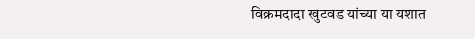विक्रमदादा खुटवड यांच्या या यशात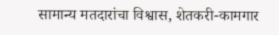सामान्य मतदारांचा विश्वास, शेतकरी-कामगार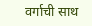वर्गाची साथ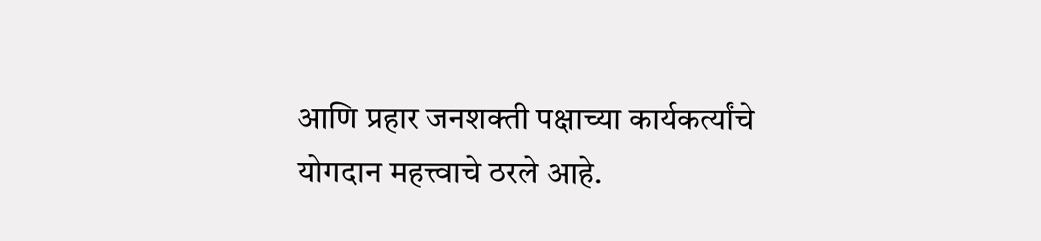आणि प्रहार जनशक्ती पक्षाच्या कार्यकर्त्यांचे योगदान महत्त्वाचे ठरले आहे.